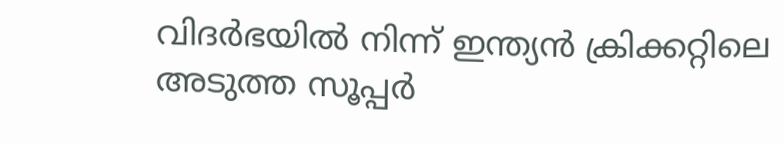വിദർഭയിൽ നിന്ന് ഇന്ത്യൻ ക്രിക്കറ്റിലെ അടുത്ത സൂപ്പർ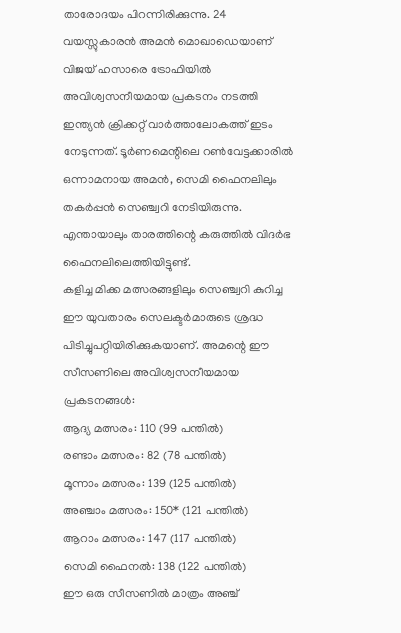താരോദയം പിറന്നിരിക്കുന്നു. 24 വയസ്സുകാരൻ അമൻ മൊഖാഡെയാണ് വിജയ് ഹസാരെ ട്രോഫിയിൽ അവിശ്വസനീയമായ പ്രകടനം നടത്തി ഇന്ത്യൻ ക്രിക്കറ്റ് വാർത്താലോകത്ത് ഇടം നേടുന്നത്. ടൂർണമെന്റിലെ റൺവേട്ടക്കാരിൽ ഒന്നാമനായ അമൻ, സെമി ഫൈനലിലും തകർപ്പൻ സെഞ്ച്വറി നേടിയിരുന്നു. എന്തായാലും താരത്തിന്റെ കരുത്തിൽ വിദർഭ ഫൈനലിലെത്തിയിട്ടുണ്ട്.
കളിച്ച മിക്ക മത്സരങ്ങളിലും സെഞ്ച്വറി കുറിച്ച ഈ യുവതാരം സെലക്ടർമാരുടെ ശ്രദ്ധ പിടിച്ചുപറ്റിയിരിക്കുകയാണ്. അമന്റെ ഈ സീസണിലെ അവിശ്വസനീയമായ പ്രകടനങ്ങൾ:
ആദ്യ മത്സരം: 110 (99 പന്തിൽ)
രണ്ടാം മത്സരം: 82 (78 പന്തിൽ)
മൂന്നാം മത്സരം: 139 (125 പന്തിൽ)
അഞ്ചാം മത്സരം: 150* (121 പന്തിൽ)
ആറാം മത്സരം: 147 (117 പന്തിൽ)
സെമി ഫൈനൽ: 138 (122 പന്തിൽ)
ഈ ഒരു സീസണിൽ മാത്രം അഞ്ച്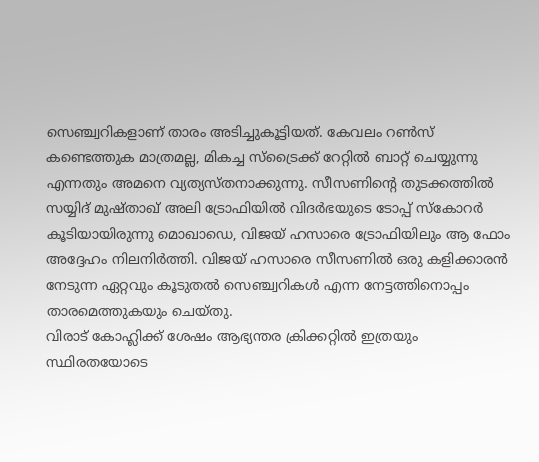സെഞ്ച്വറികളാണ് താരം അടിച്ചുകൂട്ടിയത്. കേവലം റൺസ് കണ്ടെത്തുക മാത്രമല്ല, മികച്ച സ്ട്രൈക്ക് റേറ്റിൽ ബാറ്റ് ചെയ്യുന്നു എന്നതും അമനെ വ്യത്യസ്തനാക്കുന്നു. സീസണിന്റെ തുടക്കത്തിൽ സയ്യിദ് മുഷ്താഖ് അലി ട്രോഫിയിൽ വിദർഭയുടെ ടോപ്പ് സ്കോറർ കൂടിയായിരുന്നു മൊഖാഡെ, വിജയ് ഹസാരെ ട്രോഫിയിലും ആ ഫോം അദ്ദേഹം നിലനിർത്തി. വിജയ് ഹസാരെ സീസണിൽ ഒരു കളിക്കാരൻ നേടുന്ന ഏറ്റവും കൂടുതൽ സെഞ്ച്വറികൾ എന്ന നേട്ടത്തിനൊപ്പം താരമെത്തുകയും ചെയ്തു.
വിരാട് കോഹ്ലിക്ക് ശേഷം ആഭ്യന്തര ക്രിക്കറ്റിൽ ഇത്രയും സ്ഥിരതയോടെ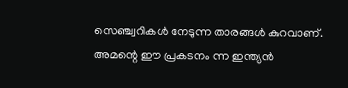സെഞ്ച്വറികൾ നേടുന്ന താരങ്ങൾ കുറവാണ്. അമന്റെ ഈ പ്രകടനം ന്ന ഇന്ത്യൻ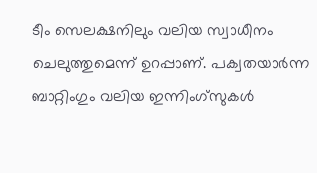ടീം സെലക്ഷനിലും വലിയ സ്വാധീനം ചെലുത്തുമെന്ന് ഉറപ്പാണ്. പക്വതയാർന്ന ബാറ്റിംഗും വലിയ ഇന്നിംഗ്സുകൾ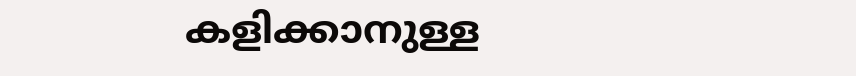കളിക്കാനുള്ള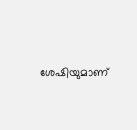ശേഷിയുമാണ്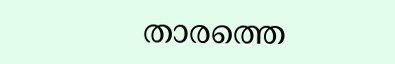താരത്തെ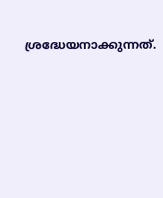ശ്രദ്ധേയനാക്കുന്നത്.